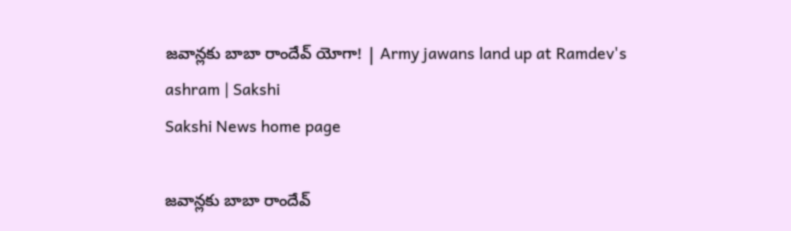జవాన్లకు బాబా రాందేవ్ యోగా! | Army jawans land up at Ramdev's ashram | Sakshi
Sakshi News home page

జవాన్లకు బాబా రాందేవ్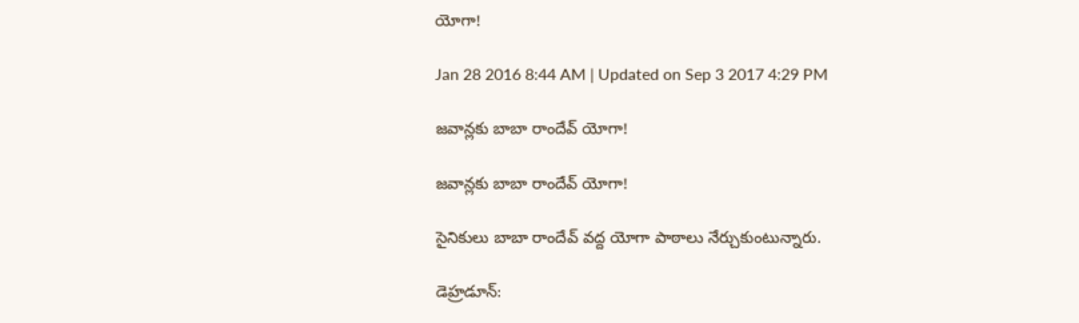యోగా!

Jan 28 2016 8:44 AM | Updated on Sep 3 2017 4:29 PM

జవాన్లకు బాబా రాందేవ్ యోగా!

జవాన్లకు బాబా రాందేవ్ యోగా!

సైనికులు బాబా రాందేవ్ వద్ద యోగా పాఠాలు నేర్చుకుంటున్నారు.

డెహ్రడూన్: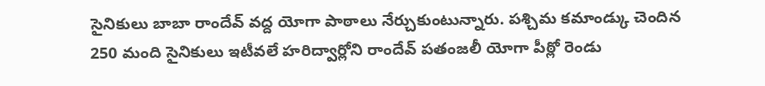సైనికులు బాబా రాందేవ్ వద్ద యోగా పాఠాలు నేర్చుకుంటున్నారు. పశ్చిమ కమాండ్కు చెందిన 250 మంది సైనికులు ఇటీవలే హరిద్వార్లోని రాందేవ్ పతంజలీ యోగా పీఠ్లో రెండు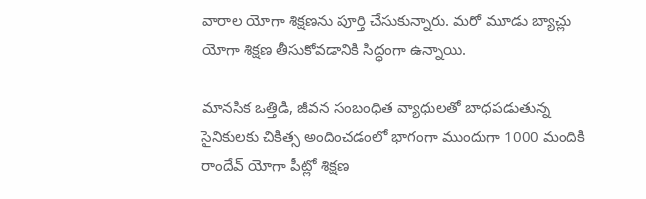వారాల యోగా శిక్షణను పూర్తి చేసుకున్నారు. మరో మూడు బ్యాచ్లు యోగా శిక్షణ తీసుకోవడానికి సిద్ధంగా ఉన్నాయి.

మానసిక ఒత్తిడి, జీవన సంబంధిత వ్యాధులతో బాధపడుతున్న సైనికులకు చికిత్స అందించడంలో భాగంగా ముందుగా 1000 మందికి రాందేవ్ యోగా పీట్లో శిక్షణ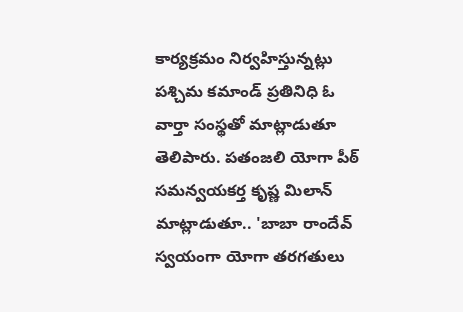కార్యక్రమం నిర్వహిస్తున్నట్లు పశ్చిమ కమాండ్ ప్రతినిధి ఓ వార్తా సంస్థతో మాట్లాడుతూ తెలిపారు. పతంజలి యోగా పీఠ్ సమన్వయకర్త కృష్ణ మిలాన్ మాట్లాడుతూ.. 'బాబా రాందేవ్ స్వయంగా యోగా తరగతులు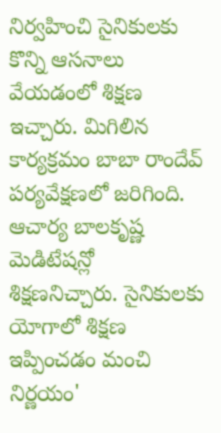నిర్వహించి సైనికులకు కొన్ని ఆసనాలు వేయడంలో శిక్షణ ఇచ్చారు. మిగిలిన కార్యక్రమం బాబా రాందేవ్ పర్యవేక్షణలో జరిగింది. ఆచార్య బాలకృష్ణ మెడిటేషన్లో శిక్షణనిచ్చారు. సైనికులకు యోగాలో శిక్షణ ఇప్పించడం మంచి నిర్ణయం'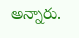అన్నారు.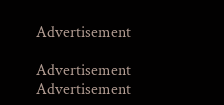Advertisement

Advertisement
Advertisement